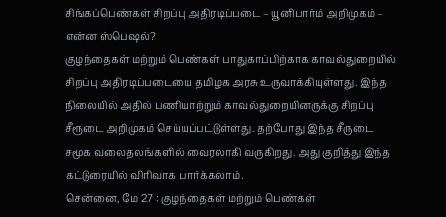சிங்கப்பெண்கள் சிறப்பு அதிரடிப்படை – யூனிபார்ம் அறிமுகம் – என்ன ஸ்பெஷல்?
குழந்தைகள் மற்றும் பெண்கள் பாதுகாப்பிற்காக காவல்துறையில் சிறப்பு அதிரடிப்படையை தமிழக அரசு உருவாக்கியுள்ளது. இந்த நிலையில் அதில் பணியாற்றும் காவல்துறையினருக்கு சிறப்பு சீரூடை அறிமுகம் செய்யப்பட்டுள்ளது. தற்போது இந்த சீருடை சமூக வலைதலங்களில் வைரலாகி வருகிறது. அது குறித்து இந்த கட்டுரையில் விரிவாக பார்க்கலாம்.
சென்னை, மே 27 : குழந்தைகள் மற்றும் பெண்கள்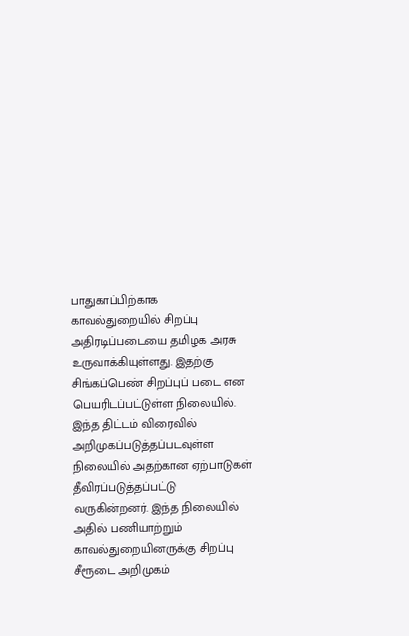பாதுகாப்பிற்காக காவல்துறையில் சிறப்பு அதிரடிப்படையை தமிழக அரசு உருவாக்கியுள்ளது. இதற்கு சிங்கப்பெண் சிறப்புப் படை என பெயரிடப்பட்டுள்ள நிலையில். இந்த திட்டம் விரைவில் அறிமுகப்படுத்தப்படவுள்ள நிலையில் அதற்கான ஏற்பாடுகள் தீவிரப்படுத்தப்பட்டு வருகின்றனர். இந்த நிலையில் அதில் பணியாற்றும் காவல்துறையினருக்கு சிறப்பு சீரூடை அறிமுகம்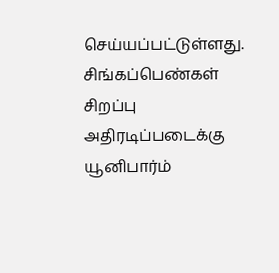செய்யப்பட்டுள்ளது.
சிங்கப்பெண்கள் சிறப்பு அதிரடிப்படைக்கு யூனிபார்ம்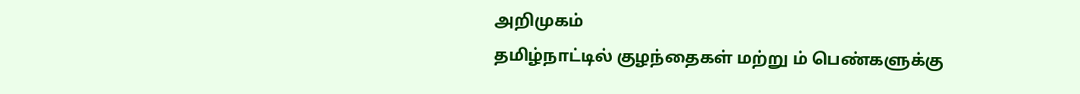அறிமுகம்
தமிழ்நாட்டில் குழந்தைகள் மற்று ம் பெண்களுக்கு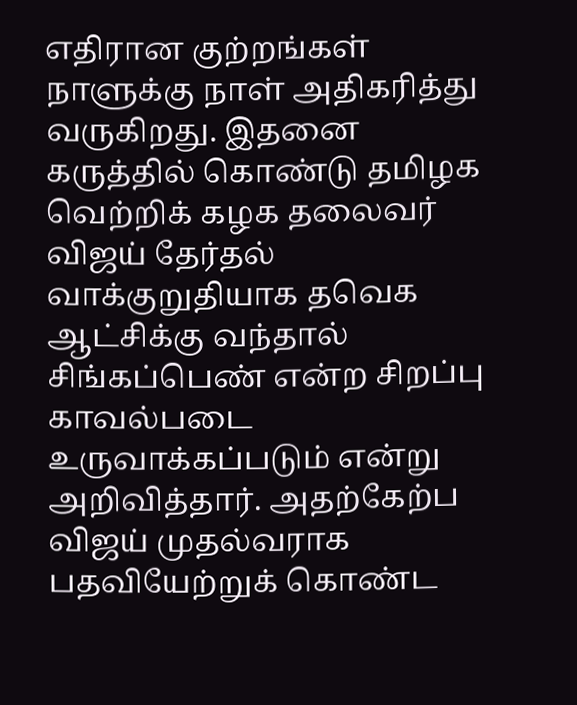எதிரான குற்றங்கள் நாளுக்கு நாள் அதிகரித்து வருகிறது. இதனை கருத்தில் கொண்டு தமிழக வெற்றிக் கழக தலைவர் விஜய் தேர்தல் வாக்குறுதியாக தவெக ஆட்சிக்கு வந்தால் சிங்கப்பெண் என்ற சிறப்பு காவல்படை உருவாக்கப்படும் என்று அறிவித்தார். அதற்கேற்ப விஜய் முதல்வராக பதவியேற்றுக் கொண்ட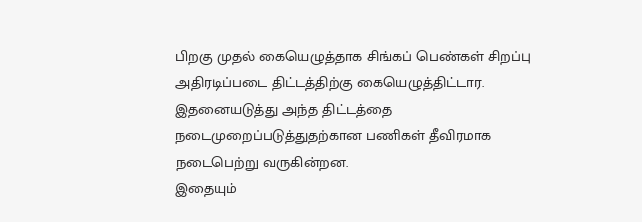பிறகு முதல் கையெழுத்தாக சிங்கப் பெண்கள் சிறப்பு அதிரடிப்படை திட்டத்திற்கு கையெழுத்திட்டார. இதனையடுத்து அந்த திட்டத்தை நடைமுறைப்படுத்துதற்கான பணிகள் தீவிரமாக நடைபெற்று வருகின்றன.
இதையும்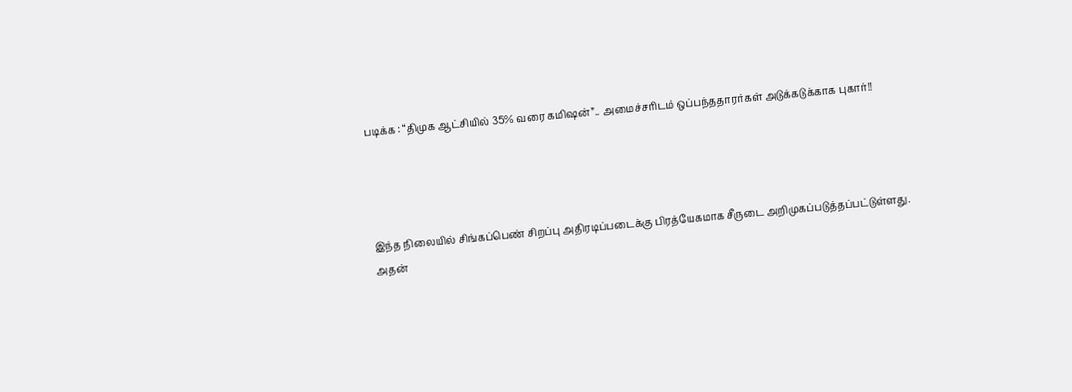படிக்க : “திமுக ஆட்சியில் 35% வரை கமிஷன்”.. அமைச்சரிடம் ஒப்பந்ததாரர்கள் அடுக்கடுக்காக புகார்!!




இந்த நிலையில் சிங்கப்பெண் சிறப்பு அதிரடிப்படைக்கு பிரத்யேகமாக சீருடை அறிமுகப்படுத்தப்பட்டுள்ளது. அதன்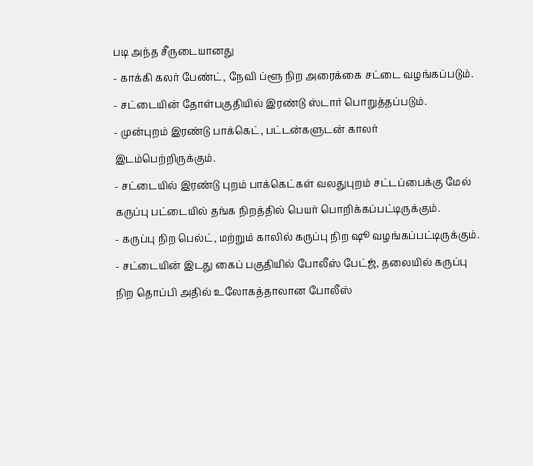படி அந்த சீருடையானது
- காக்கி கலர் பேண்ட், நேவி ப்ளூ நிற அரைக்கை சட்டை வழங்கப்படும்.
- சட்டையின் தோள்பகுதியில் இரண்டு ஸ்டார் பொறுத்தப்படும்.
- முன்புறம் இரண்டு பாக்கெட், பட்டன்களுடன் காலர் இடம்பெற்றிருக்கும்.
- சட்டையில் இரண்டு புறம் பாக்கெட்கள் வலதுபுறம் சட்டப்பைக்கு மேல் கருப்பு பட்டையில் தங்க நிறத்தில் பெயர் பொறிக்கப்பட்டிருக்கும்.
- கருப்பு நிற பெல்ட், மற்றும் காலில் கருப்பு நிற ஷூ வழங்கப்பட்டிருக்கும்.
- சட்டையின் இடது கைப் பகுதியில் போலீஸ் பேட்ஜ், தலையில் கருப்பு நிற தொப்பி அதில் உலோகத்தாலான போலீஸ்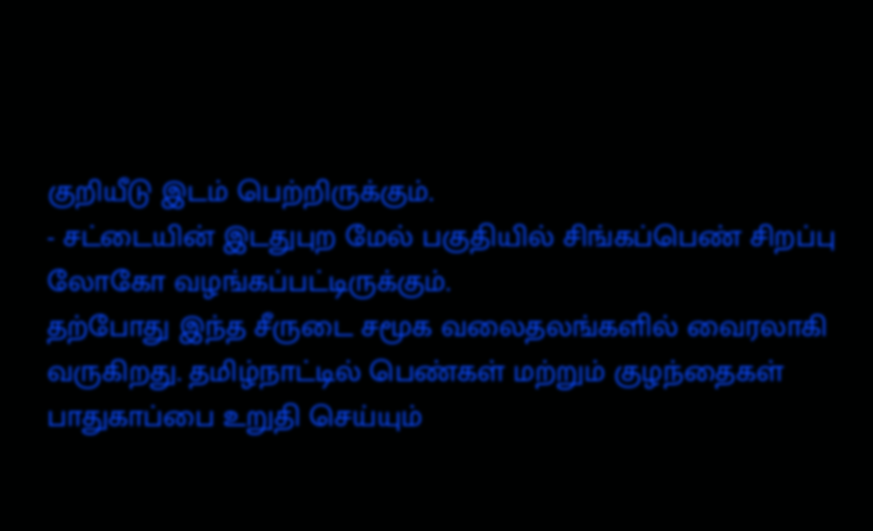குறியீடு இடம் பெற்றிருக்கும்.
- சட்டையின் இடதுபுற மேல் பகுதியில் சிங்கப்பெண் சிறப்பு லோகோ வழங்கப்பட்டிருக்கும்.
தற்போது இந்த சீருடை சமூக வலைதலங்களில் வைரலாகி வருகிறது. தமிழ்நாட்டில் பெண்கள் மற்றும் குழந்தைகள் பாதுகாப்பை உறுதி செய்யும்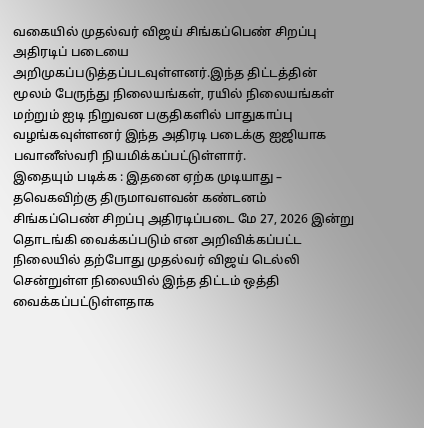வகையில் முதல்வர் விஜய் சிங்கப்பெண் சிறப்பு அதிரடிப் படையை அறிமுகப்படுத்தப்படவுள்ளனர்.இந்த திட்டத்தின் மூலம் பேருந்து நிலையங்கள், ரயில் நிலையங்கள் மற்றும் ஐடி நிறுவன பகுதிகளில் பாதுகாப்பு வழங்கவுள்ளனர் இந்த அதிரடி படைக்கு ஐஜியாக பவானீஸ்வரி நியமிக்கப்பட்டுள்ளார்.
இதையும் படிக்க : இதனை ஏற்க முடியாது – தவெகவிற்கு திருமாவளவன் கண்டனம்
சிங்கப்பெண் சிறப்பு அதிரடிப்படை மே 27, 2026 இன்று தொடங்கி வைக்கப்படும் என அறிவிக்கப்பட்ட நிலையில் தற்போது முதல்வர் விஜய் டெல்லி சென்றுள்ள நிலையில் இந்த திட்டம் ஒத்தி வைக்கப்பட்டுள்ளதாக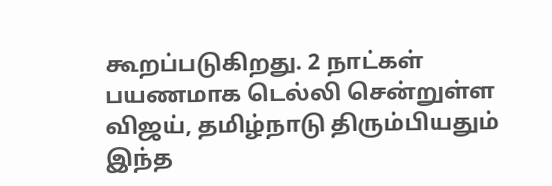கூறப்படுகிறது. 2 நாட்கள் பயணமாக டெல்லி சென்றுள்ள விஜய், தமிழ்நாடு திரும்பியதும் இந்த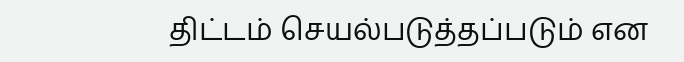திட்டம் செயல்படுத்தப்படும் என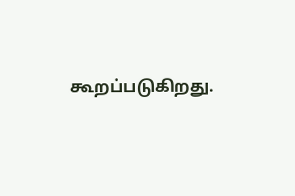கூறப்படுகிறது.